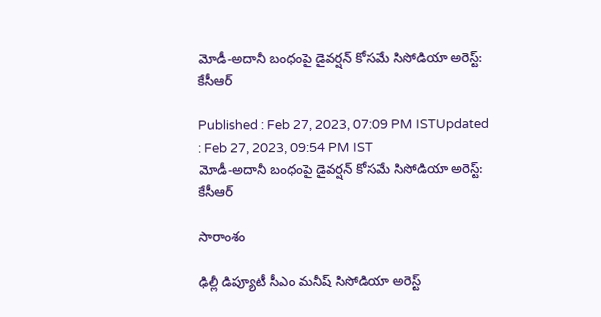మోడీ-అదానీ బంధంపై డైవర్షన్ కోసమే సిసోడియా అరెస్ట్: కేసీఆర్

Published : Feb 27, 2023, 07:09 PM ISTUpdated : Feb 27, 2023, 09:54 PM IST
మోడీ-అదానీ బంధంపై డైవర్షన్ కోసమే సిసోడియా అరెస్ట్: కేసీఆర్

సారాంశం

ఢిల్లీ డిప్యూటీ సీఎం మనీష్ సిసోడియా అరెస్ట్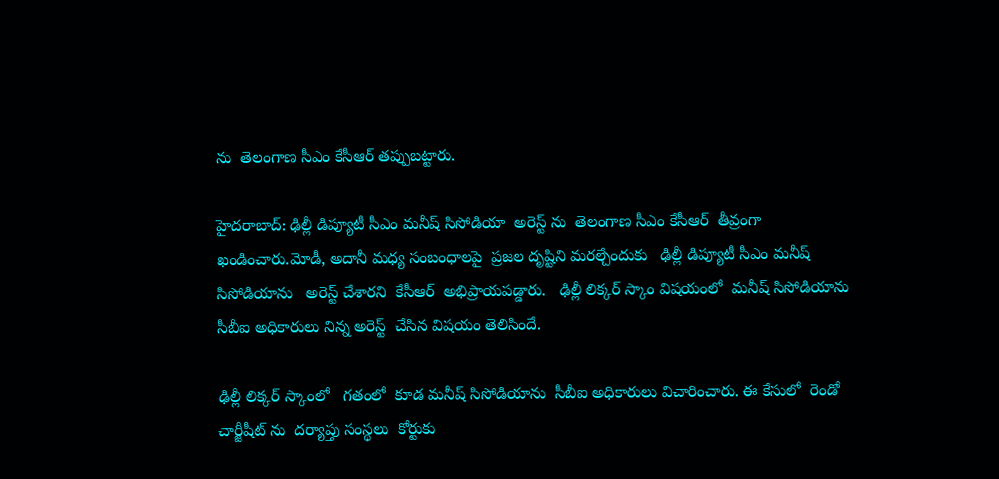ను  తెలంగాణ సీఎం కేసీఆర్ తప్పుబట్టారు.

హైదరాబాద్: ఢిల్లీ డిప్యూటీ సీఎం మనీష్ సిసోడియా  అరెస్ట్ ను  తెలంగాణ సీఎం కేసీఆర్  తీవ్రంగా ఖండించారు.మోడీ, అదానీ మధ్య సంబంధాలపై  ప్రజల దృష్టిని మరల్చేందుకు   ఢిల్లీ డిప్యూటీ సీఎం మనీష్ సిసోడియాను   అరెస్ట్ చేశారని  కేసీఆర్  అభిప్రాయపడ్డారు.   ఢిల్లీ లిక్కర్ స్కాం విషయంలో  మనీష్ సిసోడియాను  సీబీఐ అధికారులు నిన్న అరెస్ట్  చేసిన విషయం తెలిసిందే.

ఢిల్లీ లిక్కర్ స్కాంలో   గతంలో  కూడ మనీష్ సిసోడియాను  సీబీఐ అధికారులు విచారించారు. ఈ కేసులో  రెండో చార్జీషీట్ ను  దర్యాప్తు సంస్థలు  కోర్టుకు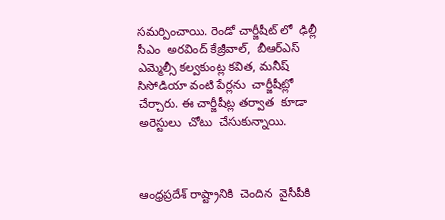సమర్పించాయి. రెండో చార్జీషీట్ లో  ఢిల్లీ సీఎం  అరవింద్ కేజ్రీవాల్,  బీఆర్ఎస్ ఎమ్మెల్సీ కల్వకుంట్ల కవిత, మనీష్ సిసోడియా వంటి పేర్లను  చార్జీషీట్లో  చేర్చారు. ఈ చార్జీషీట్ల తర్వాత  కూడా   అరెస్టులు  చోటు  చేసుకున్నాయి.



ఆంధ్రప్రదేశ్ రాష్ట్రానికి  చెందిన  వైసీపీకి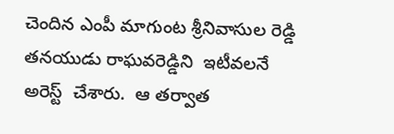చెందిన ఎంపీ మాగుంట శ్రీనివాసుల రెడ్డి తనయుడు రాఘవరెడ్డిని  ఇటీవలనే అరెస్ట్  చేశారు.  ఆ తర్వాత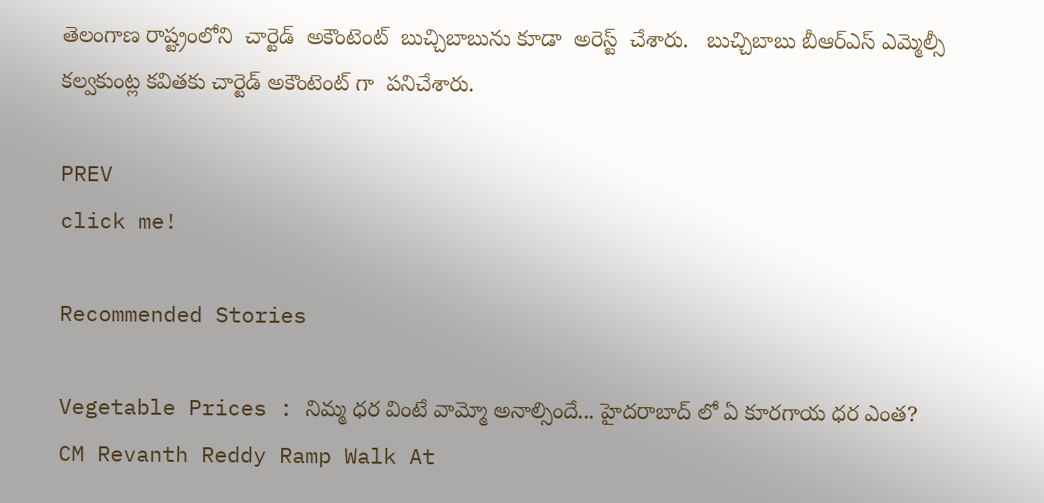తెలంగాణ రాష్ట్రంలోని  చార్టెడ్  అకౌంటెంట్  బుచ్చిబాబును కూడా  అరెస్ట్  చేశారు.   బుచ్చిబాబు బీఆర్ఎస్ ఎమ్మెల్సీ  కల్వకుంట్ల కవితకు చార్టెడ్ అకౌంటెంట్ గా  పనిచేశారు.

PREV
click me!

Recommended Stories

Vegetable Prices : నిమ్మ ధర వింటే వామ్మో అనాల్సిందే... హైదరాబాద్ లో ఏ కూరగాయ ధర ఎంత?
CM Revanth Reddy Ramp Walk At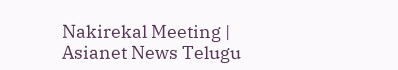Nakirekal Meeting | Asianet News Telugu